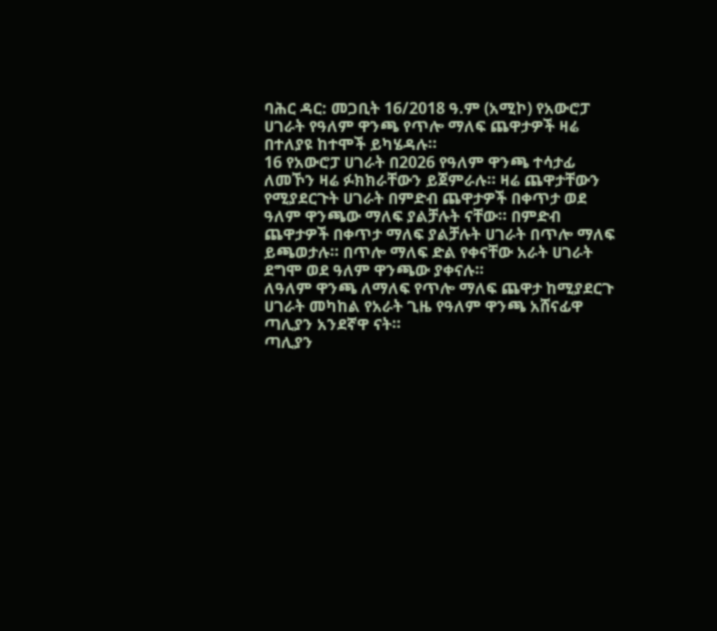ባሕር ዳር: መጋቢት 16/2018 ዓ.ም (አሚኮ) የአውሮፓ ሀገራት የዓለም ዋንጫ የጥሎ ማለፍ ጨዋታዎች ዛሬ በተለያዩ ከተሞች ይካሄዳሉ።
16 የአውሮፓ ሀገራት በ2026 የዓለም ዋንጫ ተሳታፊ ለመኾን ዛሬ ፉክክራቸውን ይጀምራሉ። ዛሬ ጨዋታቸውን የሚያደርጉት ሀገራት በምድብ ጨዋታዎች በቀጥታ ወደ ዓለም ዋንጫው ማለፍ ያልቻሉት ናቸው። በምድብ ጨዋታዎች በቀጥታ ማለፍ ያልቻሉት ሀገራት በጥሎ ማለፍ ይጫወታሉ። በጥሎ ማለፍ ድል የቀናቸው አራት ሀገራት ደግሞ ወደ ዓለም ዋንጫው ያቀናሉ።
ለዓለም ዋንጫ ለማለፍ የጥሎ ማለፍ ጨዋታ ከሚያደርጉ ሀገራት መካከል የአራት ጊዜ የዓለም ዋንጫ አሸናፊዋ ጣሊያን አንደኛዋ ናት።
ጣሊያን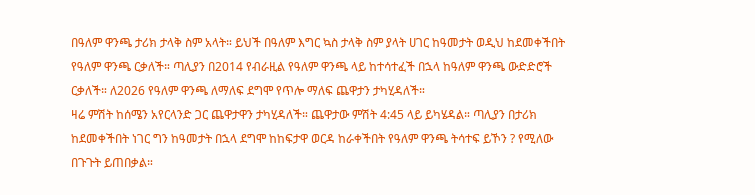በዓለም ዋንጫ ታሪክ ታላቅ ስም አላት። ይህች በዓለም እግር ኳስ ታላቅ ስም ያላት ሀገር ከዓመታት ወዲህ ከደመቀችበት የዓለም ዋንጫ ርቃለች። ጣሊያን በ2014 የብራዚል የዓለም ዋንጫ ላይ ከተሳተፈች በኋላ ከዓለም ዋንጫ ውድድሮች ርቃለች። ለ2026 የዓለም ዋንጫ ለማለፍ ደግሞ የጥሎ ማለፍ ጨዋታን ታካሂዳለች።
ዛሬ ምሽት ከሰሜን አየርላንድ ጋር ጨዋታዋን ታካሂዳለች። ጨዋታው ምሽት 4:45 ላይ ይካሄዳል። ጣሊያን በታሪክ ከደመቀችበት ነገር ግን ከዓመታት በኋላ ደግሞ ከከፍታዋ ወርዳ ከራቀችበት የዓለም ዋንጫ ትሳተፍ ይኾን ? የሚለው በጉጉት ይጠበቃል።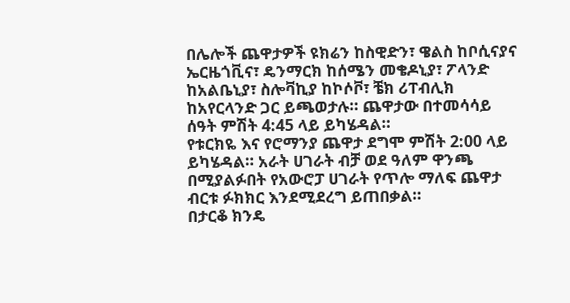በሌሎች ጨዋታዎች ዩክሬን ከስዊድን፣ ዌልስ ከቦሲናያና ኤርዜጎቪና፣ ዴንማርክ ከሰሜን መቄዶኒያ፣ ፖላንድ ከአልቤኒያ፣ ስሎቫኪያ ከኮሶቮ፣ ቼክ ሪፐብሊክ ከአየርላንድ ጋር ይጫወታሉ። ጨዋታው በተመሳሳይ ሰዓት ምሽት 4:45 ላይ ይካሄዳል።
የቱርክዬ እና የሮማንያ ጨዋታ ደግሞ ምሽት 2:00 ላይ ይካሄዳል። አራት ሀገራት ብቻ ወደ ዓለም ዋንጫ በሚያልፉበት የአውሮፓ ሀገራት የጥሎ ማለፍ ጨዋታ ብርቱ ፉክክር እንደሚደረግ ይጠበቃል።
በታርቆ ክንዴ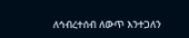ለኅብረተሰብ ለውጥ እንተጋለን